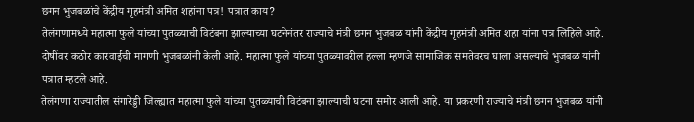छगन भुजबळांचे केंद्रीय गृहमंत्री अमित शहांना पत्र! पत्रात काय?
तेलंगणामध्ये महात्मा फुले यांच्या पुतळ्याची विटंबना झाल्याच्या घटनेनंतर राज्याचे मंत्री छगन भुजबळ यांनी केंद्रीय गृहमंत्री अमित शहा यांना पत्र लिहिले आहे. दोषींवर कठोर कारवाईची मागणी भुजबळांनी केली आहे. महात्मा फुले यांच्या पुतळ्यावरील हल्ला म्हणजे सामाजिक समतेवरच घाला असल्याचे भुजबळ यांनी पत्रात म्हटले आहे.
तेलंगणा राज्यातील संगारेड्डी जिल्ह्यात महात्मा फुले यांच्या पुतळ्याची विटंबना झाल्याची घटना समोर आली आहे. या प्रकरणी राज्याचे मंत्री छगन भुजबळ यांनी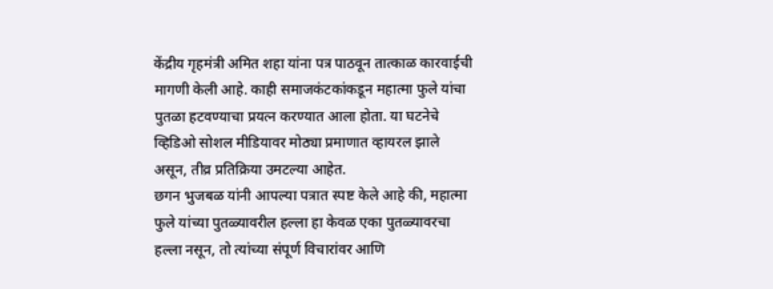केंद्रीय गृहमंत्री अमित शहा यांना पत्र पाठवून तात्काळ कारवाईची मागणी केली आहे. काही समाजकंटकांकडून महात्मा फुले यांचा पुतळा हटवण्याचा प्रयत्न करण्यात आला होता. या घटनेचे व्हिडिओ सोशल मीडियावर मोठ्या प्रमाणात व्हायरल झाले असून, तीव्र प्रतिक्रिया उमटल्या आहेत.
छगन भुजबळ यांनी आपल्या पत्रात स्पष्ट केले आहे की, महात्मा फुले यांच्या पुतळ्यावरील हल्ला हा केवळ एका पुतळ्यावरचा हल्ला नसून, तो त्यांच्या संपूर्ण विचारांवर आणि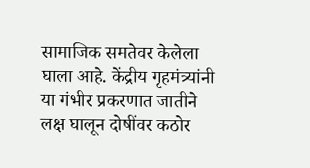सामाजिक समतेवर केलेला घाला आहे. केंद्रीय गृहमंत्र्यांनी या गंभीर प्रकरणात जातीने लक्ष घालून दोषींवर कठोर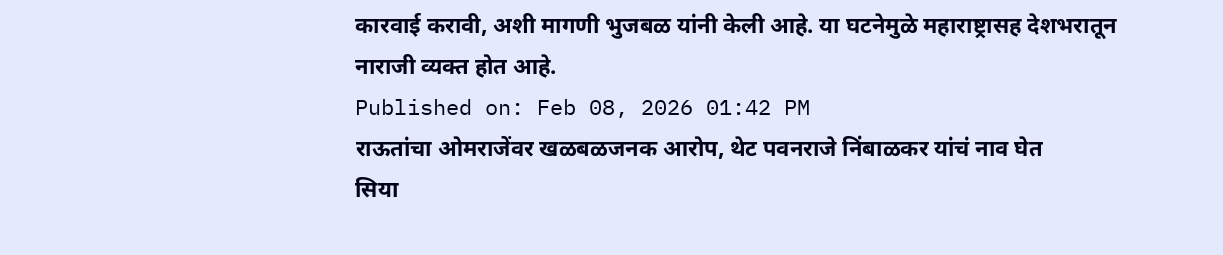कारवाई करावी, अशी मागणी भुजबळ यांनी केली आहे. या घटनेमुळे महाराष्ट्रासह देशभरातून नाराजी व्यक्त होत आहे.
Published on: Feb 08, 2026 01:42 PM
राऊतांचा ओमराजेंवर खळबळजनक आरोप, थेट पवनराजे निंबाळकर यांचं नाव घेत
सिया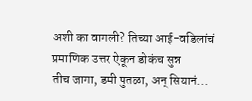अशी का वागली? तिच्या आई-वडिलांचं प्रमाणिक उत्तर ऐकून डोकंच सुन्न
तीच जागा, डमी पुतळा, अन् सियानं...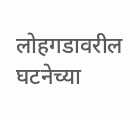लोहगडावरील घटनेच्या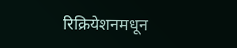रिक्रियेशनमधून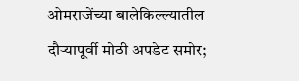ओमराजेंच्या बालेकिल्ल्यातील दौऱ्यापूर्वी मोठी अपडेट समोर;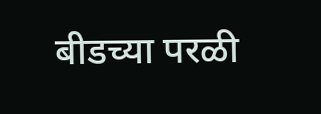बीडच्या परळी